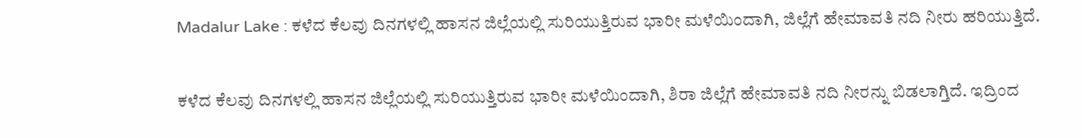Madalur Lake : ಕಳೆದ ಕೆಲವು ದಿನಗಳಲ್ಲಿ ಹಾಸನ ಜಿಲ್ಲೆಯಲ್ಲಿ ಸುರಿಯುತ್ತಿರುವ ಭಾರೀ ಮಳೆಯಿಂದಾಗಿ, ಜಿಲ್ಲೆಗೆ ಹೇಮಾವತಿ ನದಿ ನೀರು ಹರಿಯುತ್ತಿದೆ.

ಕಳೆದ ಕೆಲವು ದಿನಗಳಲ್ಲಿ ಹಾಸನ ಜಿಲ್ಲೆಯಲ್ಲಿ ಸುರಿಯುತ್ತಿರುವ ಭಾರೀ ಮಳೆಯಿಂದಾಗಿ, ಶಿರಾ ಜಿಲ್ಲೆಗೆ ಹೇಮಾವತಿ ನದಿ ನೀರನ್ನು ಬಿಡಲಾಗ್ತಿದೆ. ಇದ್ರಿಂದ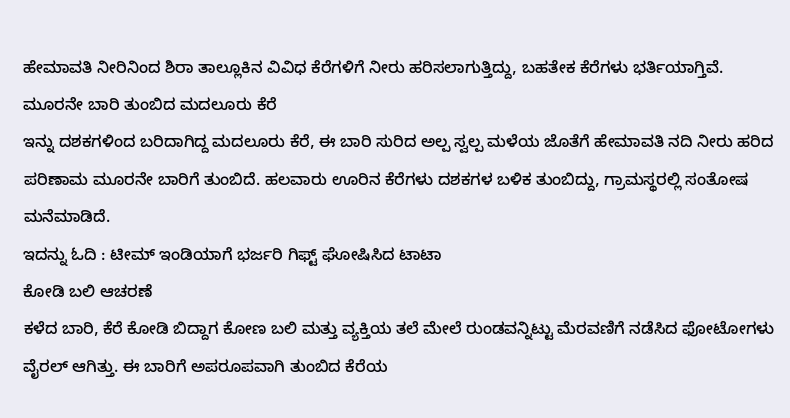ಹೇಮಾವತಿ ನೀರಿನಿಂದ ಶಿರಾ ತಾಲ್ಲೂಕಿನ ವಿವಿಧ ಕೆರೆಗಳಿಗೆ ನೀರು ಹರಿಸಲಾಗುತ್ತಿದ್ದು, ಬಹತೇಕ ಕೆರೆಗಳು ಭರ್ತಿಯಾಗ್ತಿವೆ.
ಮೂರನೇ ಬಾರಿ ತುಂಬಿದ ಮದಲೂರು ಕೆರೆ
ಇನ್ನು ದಶಕಗಳಿಂದ ಬರಿದಾಗಿದ್ದ ಮದಲೂರು ಕೆರೆ, ಈ ಬಾರಿ ಸುರಿದ ಅಲ್ಪ ಸ್ವಲ್ಪ ಮಳೆಯ ಜೊತೆಗೆ ಹೇಮಾವತಿ ನದಿ ನೀರು ಹರಿದ ಪರಿಣಾಮ ಮೂರನೇ ಬಾರಿಗೆ ತುಂಬಿದೆ. ಹಲವಾರು ಊರಿನ ಕೆರೆಗಳು ದಶಕಗಳ ಬಳಿಕ ತುಂಬಿದ್ದು, ಗ್ರಾಮಸ್ಥರಲ್ಲಿ ಸಂತೋಷ ಮನೆಮಾಡಿದೆ.
ಇದನ್ನು ಓದಿ : ಟೀಮ್ ಇಂಡಿಯಾಗೆ ಭರ್ಜರಿ ಗಿಫ್ಟ್ ಘೋಷಿಸಿದ ಟಾಟಾ
ಕೋಡಿ ಬಲಿ ಆಚರಣೆ
ಕಳೆದ ಬಾರಿ, ಕೆರೆ ಕೋಡಿ ಬಿದ್ದಾಗ ಕೋಣ ಬಲಿ ಮತ್ತು ವ್ಯಕ್ತಿಯ ತಲೆ ಮೇಲೆ ರುಂಡವನ್ನಿಟ್ಟು ಮೆರವಣಿಗೆ ನಡೆಸಿದ ಫೋಟೋಗಳು ವೈರಲ್ ಆಗಿತ್ತು. ಈ ಬಾರಿಗೆ ಅಪರೂಪವಾಗಿ ತುಂಬಿದ ಕೆರೆಯ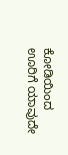ಕೋಡಿಯಿಂದ ಊರಿಗೆ ಯಾವುದೇ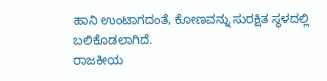ಹಾನಿ ಉಂಟಾಗದಂತೆ, ಕೋಣವನ್ನು ಸುರಕ್ಷಿತ ಸ್ಥಳದಲ್ಲಿ ಬಲಿಕೊಡಲಾಗಿದೆ.
ರಾಜಕೀಯ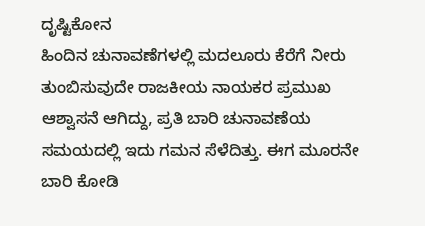ದೃಷ್ಟಿಕೋನ
ಹಿಂದಿನ ಚುನಾವಣೆಗಳಲ್ಲಿ ಮದಲೂರು ಕೆರೆಗೆ ನೀರು ತುಂಬಿಸುವುದೇ ರಾಜಕೀಯ ನಾಯಕರ ಪ್ರಮುಖ ಆಶ್ವಾಸನೆ ಆಗಿದ್ದು, ಪ್ರತಿ ಬಾರಿ ಚುನಾವಣೆಯ ಸಮಯದಲ್ಲಿ ಇದು ಗಮನ ಸೆಳೆದಿತ್ತು. ಈಗ ಮೂರನೇ ಬಾರಿ ಕೋಡಿ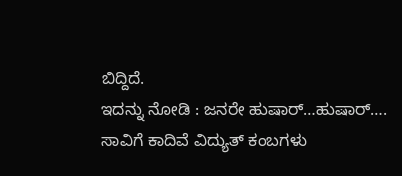ಬಿದ್ದಿದೆ.
ಇದನ್ನು ನೋಡಿ : ಜನರೇ ಹುಷಾರ್…ಹುಷಾರ್…. ಸಾವಿಗೆ ಕಾದಿವೆ ವಿದ್ಯುತ್ ಕಂಬಗಳು